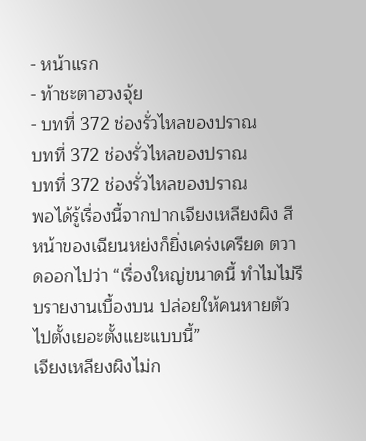- หน้าแรก
- ท้าชะตาฮวงจุ้ย
- บทที่ 372 ช่องรั่วไหลของปราณ
บทที่ 372 ช่องรั่วไหลของปราณ
บทที่ 372 ช่องรั่วไหลของปราณ
พอได้รู้เรื่องนี้จากปากเจียงเหลียงผิง สีหน้าของเฉียนหย่งก็ยิ่งเคร่งเครียด ตวาดออกไปว่า “เรื่องใหญ่ขนาดนี้ ทำไมไม่รีบรายงานเบื้องบน ปล่อยให้คนหายตัวไปตั้งเยอะตั้งแยะแบบนี้”
เจียงเหลียงผิงไม่ก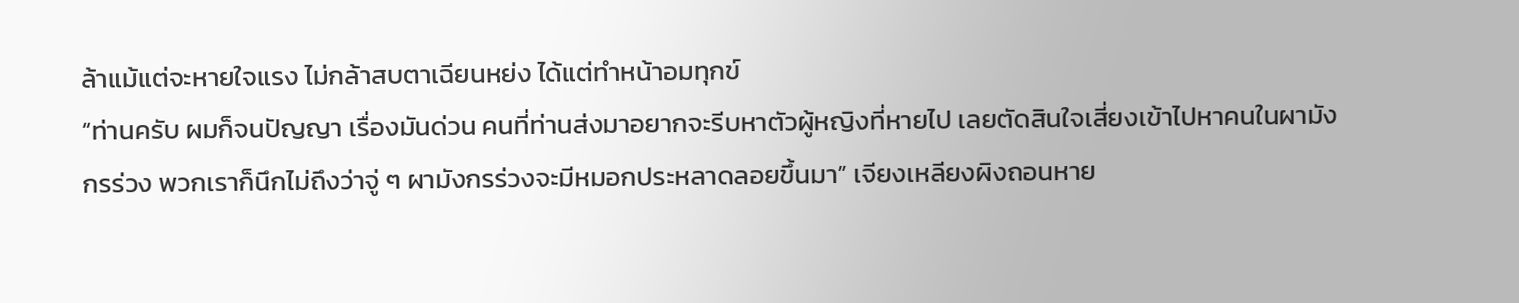ล้าแม้แต่จะหายใจแรง ไม่กล้าสบตาเฉียนหย่ง ได้แต่ทำหน้าอมทุกข์
“ท่านครับ ผมก็จนปัญญา เรื่องมันด่วน คนที่ท่านส่งมาอยากจะรีบหาตัวผู้หญิงที่หายไป เลยตัดสินใจเสี่ยงเข้าไปหาคนในผามังกรร่วง พวกเราก็นึกไม่ถึงว่าจู่ ๆ ผามังกรร่วงจะมีหมอกประหลาดลอยขึ้นมา” เจียงเหลียงผิงถอนหาย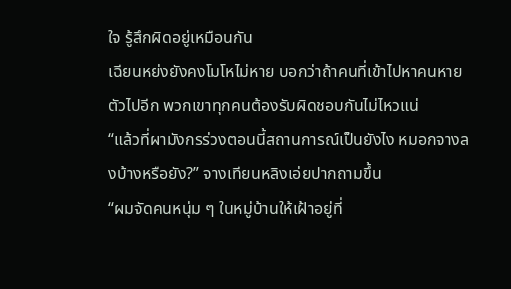ใจ รู้สึกผิดอยู่เหมือนกัน
เฉียนหย่งยังคงโมโหไม่หาย บอกว่าถ้าคนที่เข้าไปหาคนหายตัวไปอีก พวกเขาทุกคนต้องรับผิดชอบกันไม่ไหวแน่
“แล้วที่ผามังกรร่วงตอนนี้สถานการณ์เป็นยังไง หมอกจางลงบ้างหรือยัง?” จางเทียนหลิงเอ่ยปากถามขึ้น
“ผมจัดคนหนุ่ม ๆ ในหมู่บ้านให้เฝ้าอยู่ที่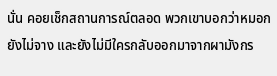นั่น คอยเช็กสถานการณ์ตลอด พวกเขาบอกว่าหมอกยังไม่จาง และยังไม่มีใครกลับออกมาจากผามังกร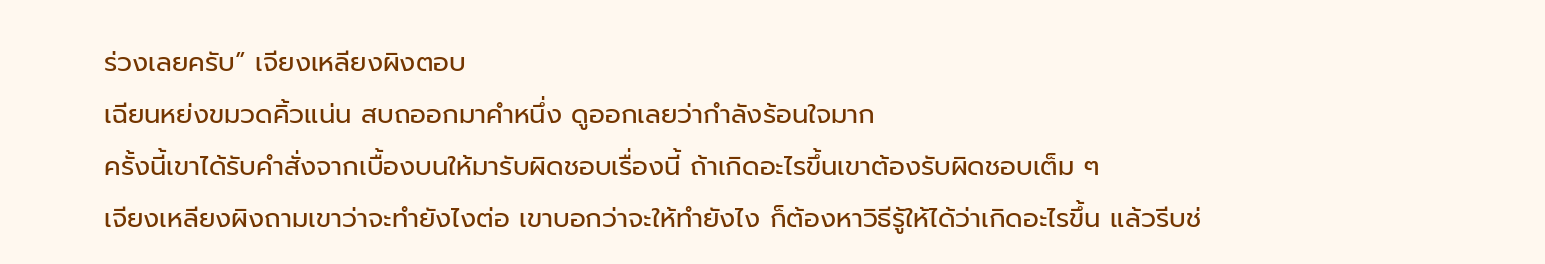ร่วงเลยครับ” เจียงเหลียงผิงตอบ
เฉียนหย่งขมวดคิ้วแน่น สบถออกมาคำหนึ่ง ดูออกเลยว่ากำลังร้อนใจมาก
ครั้งนี้เขาได้รับคำสั่งจากเบื้องบนให้มารับผิดชอบเรื่องนี้ ถ้าเกิดอะไรขึ้นเขาต้องรับผิดชอบเต็ม ๆ
เจียงเหลียงผิงถามเขาว่าจะทำยังไงต่อ เขาบอกว่าจะให้ทำยังไง ก็ต้องหาวิธีรู้ให้ได้ว่าเกิดอะไรขึ้น แล้วรีบช่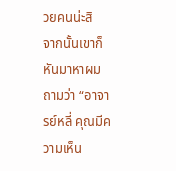วยคนน่ะสิ
จากนั้นเขาก็หันมาหาผม ถามว่า “อาจารย์หลี่ คุณมีความเห็น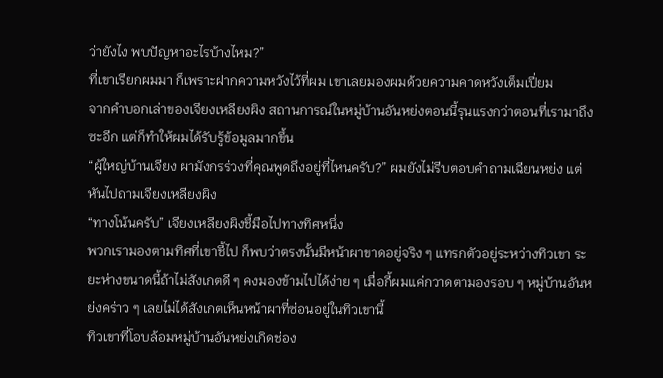ว่ายังไง พบปัญหาอะไรบ้างไหม?”
ที่เขาเรียกผมมา ก็เพราะฝากความหวังไว้ที่ผม เขาเลยมองผมด้วยความคาดหวังเต็มเปี่ยม
จากคำบอกเล่าของเจียงเหลียงผิง สถานการณ์ในหมู่บ้านอันหย่งตอนนี้รุนแรงกว่าตอนที่เรามาถึงซะอีก แต่ก็ทำให้ผมได้รับรู้ข้อมูลมากขึ้น
“ผู้ใหญ่บ้านเจียง ผามังกรร่วงที่คุณพูดถึงอยู่ที่ไหนครับ?” ผมยังไม่รีบตอบคำถามเฉียนหย่ง แต่หันไปถามเจียงเหลียงผิง
“ทางโน้นครับ” เจียงเหลียงผิงชี้มือไปทางทิศหนึ่ง
พวกเรามองตามทิศที่เขาชี้ไป ก็พบว่าตรงนั้นมีหน้าผาขาดอยู่จริง ๆ แทรกตัวอยู่ระหว่างทิวเขา ระยะห่างขนาดนี้ถ้าไม่สังเกตดี ๆ คงมองข้ามไปได้ง่าย ๆ เมื่อกี้ผมแค่กวาดตามองรอบ ๆ หมู่บ้านอันหย่งคร่าว ๆ เลยไม่ได้สังเกตเห็นหน้าผาที่ซ่อนอยู่ในทิวเขานี้
ทิวเขาที่โอบล้อมหมู่บ้านอันหย่งเกิดช่อง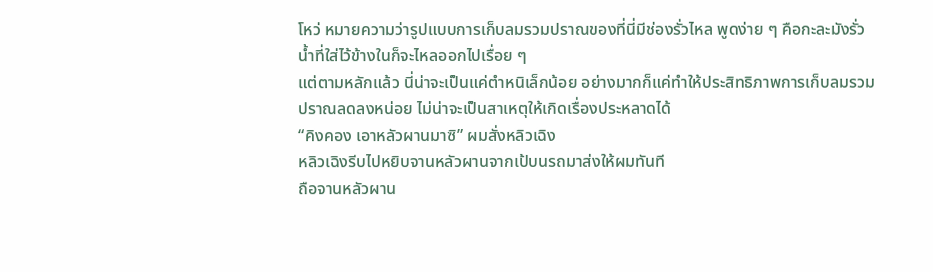โหว่ หมายความว่ารูปแบบการเก็บลมรวมปราณของที่นี่มีช่องรั่วไหล พูดง่าย ๆ คือกะละมังรั่ว น้ำที่ใส่ไว้ข้างในก็จะไหลออกไปเรื่อย ๆ
แต่ตามหลักแล้ว นี่น่าจะเป็นแค่ตำหนิเล็กน้อย อย่างมากก็แค่ทำให้ประสิทธิภาพการเก็บลมรวมปราณลดลงหน่อย ไม่น่าจะเป็นสาเหตุให้เกิดเรื่องประหลาดได้
“คิงคอง เอาหลัวผานมาซิ” ผมสั่งหลิวเฉิง
หลิวเฉิงรีบไปหยิบจานหลัวผานจากเป้บนรถมาส่งให้ผมทันที
ถือจานหลัวผาน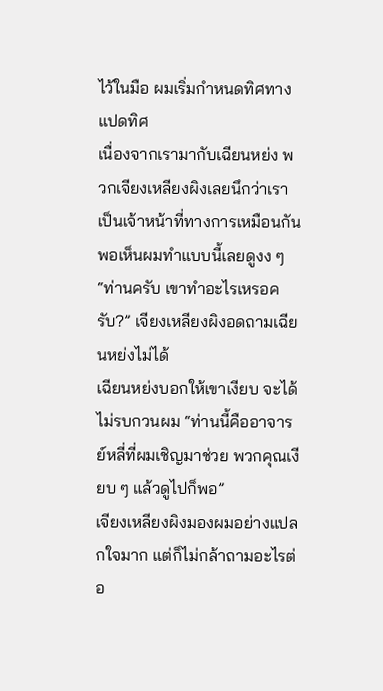ไว้ในมือ ผมเริ่มกำหนดทิศทางแปดทิศ
เนื่องจากเรามากับเฉียนหย่ง พวกเจียงเหลียงผิงเลยนึกว่าเราเป็นเจ้าหน้าที่ทางการเหมือนกัน พอเห็นผมทำแบบนี้เลยดูงง ๆ
“ท่านครับ เขาทำอะไรเหรอครับ?” เจียงเหลียงผิงอดถามเฉียนหย่งไม่ได้
เฉียนหย่งบอกให้เขาเงียบ จะได้ไม่รบกวนผม “ท่านนี้คืออาจารย์หลี่ที่ผมเชิญมาช่วย พวกคุณเงียบ ๆ แล้วดูไปก็พอ”
เจียงเหลียงผิงมองผมอย่างแปลกใจมาก แต่ก็ไม่กล้าถามอะไรต่อ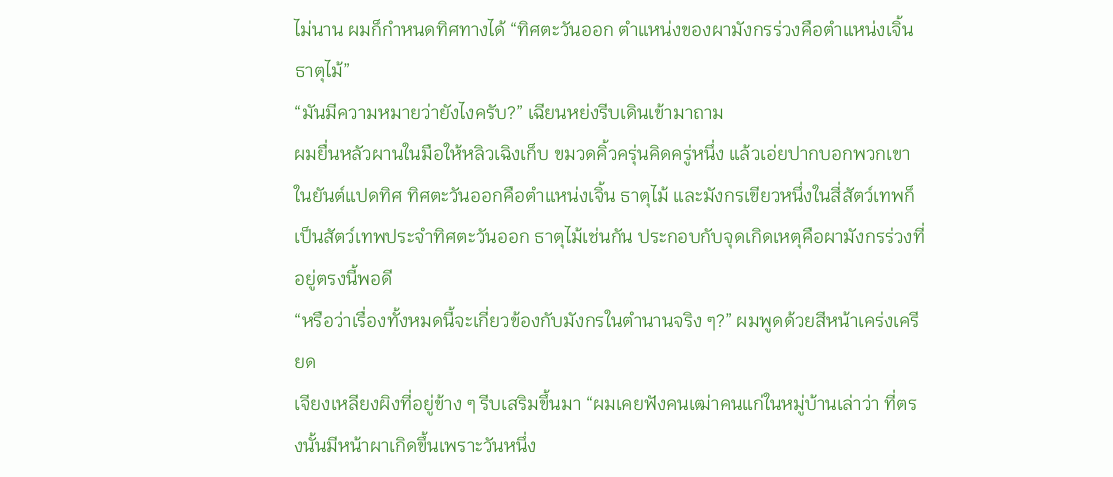ไม่นาน ผมก็กำหนดทิศทางได้ “ทิศตะวันออก ตำแหน่งของผามังกรร่วงคือตำแหน่งเจิ้นธาตุไม้”
“มันมีความหมายว่ายังไงครับ?” เฉียนหย่งรีบเดินเข้ามาถาม
ผมยื่นหลัวผานในมือให้หลิวเฉิงเก็บ ขมวดคิ้วครุ่นคิดครู่หนึ่ง แล้วเอ่ยปากบอกพวกเขา
ในยันต์แปดทิศ ทิศตะวันออกคือตำแหน่งเจิ้น ธาตุไม้ และมังกรเขียวหนึ่งในสี่สัตว์เทพก็เป็นสัตว์เทพประจำทิศตะวันออก ธาตุไม้เช่นกัน ประกอบกับจุดเกิดเหตุคือผามังกรร่วงที่อยู่ตรงนี้พอดี
“หรือว่าเรื่องทั้งหมดนี้จะเกี่ยวข้องกับมังกรในตำนานจริง ๆ?” ผมพูดด้วยสีหน้าเคร่งเครียด
เจียงเหลียงผิงที่อยู่ข้าง ๆ รีบเสริมขึ้นมา “ผมเคยฟังคนเฒ่าคนแก่ในหมู่บ้านเล่าว่า ที่ตรงนั้นมีหน้าผาเกิดขึ้นเพราะวันหนึ่ง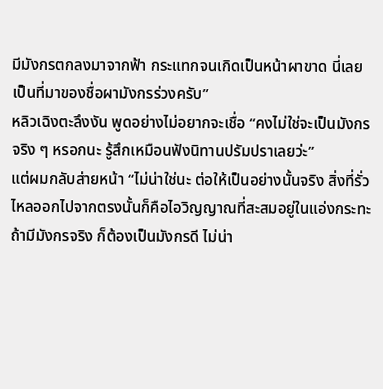มีมังกรตกลงมาจากฟ้า กระแทกจนเกิดเป็นหน้าผาขาด นี่เลยเป็นที่มาของชื่อผามังกรร่วงครับ”
หลิวเฉิงตะลึงงัน พูดอย่างไม่อยากจะเชื่อ “คงไม่ใช่จะเป็นมังกรจริง ๆ หรอกนะ รู้สึกเหมือนฟังนิทานปรัมปราเลยว่ะ”
แต่ผมกลับส่ายหน้า “ไม่น่าใช่นะ ต่อให้เป็นอย่างนั้นจริง สิ่งที่รั่วไหลออกไปจากตรงนั้นก็คือไอวิญญาณที่สะสมอยู่ในแอ่งกระทะ ถ้ามีมังกรจริง ก็ต้องเป็นมังกรดี ไม่น่า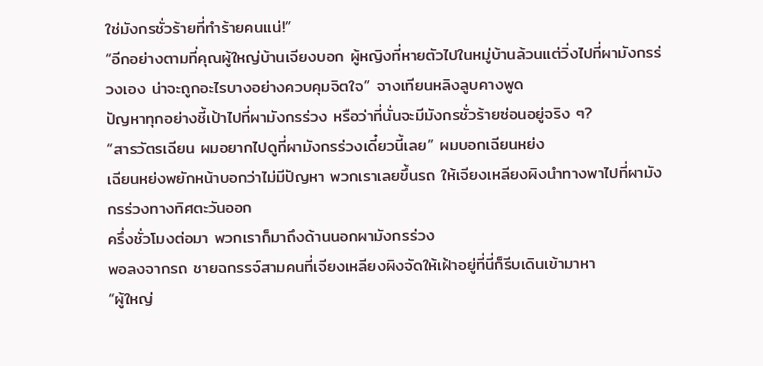ใช่มังกรชั่วร้ายที่ทำร้ายคนแน่!”
“อีกอย่างตามที่คุณผู้ใหญ่บ้านเจียงบอก ผู้หญิงที่หายตัวไปในหมู่บ้านล้วนแต่วิ่งไปที่ผามังกรร่วงเอง น่าจะถูกอะไรบางอย่างควบคุมจิตใจ” จางเทียนหลิงลูบคางพูด
ปัญหาทุกอย่างชี้เป้าไปที่ผามังกรร่วง หรือว่าที่นั่นจะมีมังกรชั่วร้ายซ่อนอยู่จริง ๆ?
“สารวัตรเฉียน ผมอยากไปดูที่ผามังกรร่วงเดี๋ยวนี้เลย” ผมบอกเฉียนหย่ง
เฉียนหย่งพยักหน้าบอกว่าไม่มีปัญหา พวกเราเลยขึ้นรถ ให้เจียงเหลียงผิงนำทางพาไปที่ผามังกรร่วงทางทิศตะวันออก
ครึ่งชั่วโมงต่อมา พวกเราก็มาถึงด้านนอกผามังกรร่วง
พอลงจากรถ ชายฉกรรจ์สามคนที่เจียงเหลียงผิงจัดให้เฝ้าอยู่ที่นี่ก็รีบเดินเข้ามาหา
“ผู้ใหญ่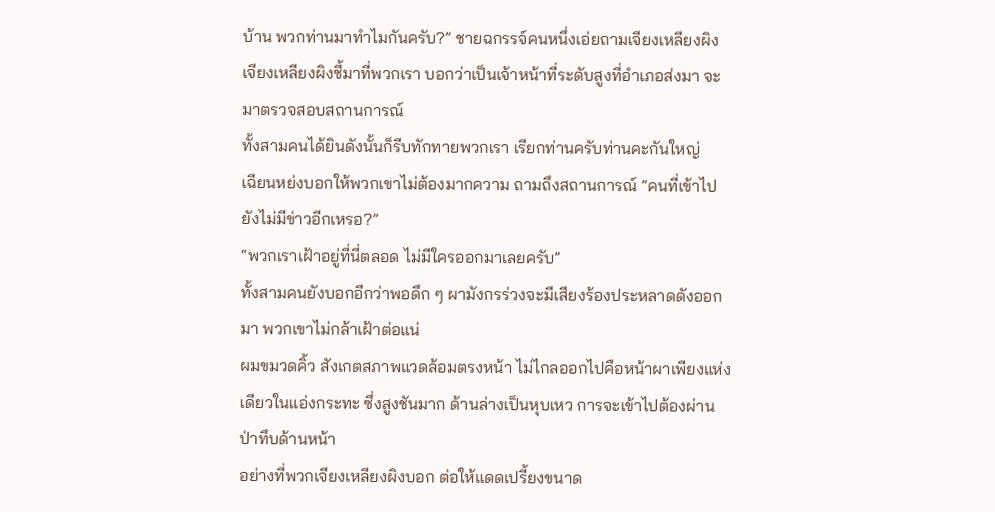บ้าน พวกท่านมาทำไมกันครับ?” ชายฉกรรจ์คนหนึ่งเอ่ยถามเจียงเหลียงผิง
เจียงเหลียงผิงชี้มาที่พวกเรา บอกว่าเป็นเจ้าหน้าที่ระดับสูงที่อำเภอส่งมา จะมาตรวจสอบสถานการณ์
ทั้งสามคนได้ยินดังนั้นก็รีบทักทายพวกเรา เรียกท่านครับท่านคะกันใหญ่
เฉียนหย่งบอกให้พวกเขาไม่ต้องมากความ ถามถึงสถานการณ์ “คนที่เข้าไป ยังไม่มีข่าวอีกเหรอ?”
“พวกเราเฝ้าอยู่ที่นี่ตลอด ไม่มีใครออกมาเลยครับ”
ทั้งสามคนยังบอกอีกว่าพอดึก ๆ ผามังกรร่วงจะมีเสียงร้องประหลาดดังออกมา พวกเขาไม่กล้าเฝ้าต่อแน่
ผมขมวดคิ้ว สังเกตสภาพแวดล้อมตรงหน้า ไม่ไกลออกไปคือหน้าผาเพียงแห่งเดียวในแอ่งกระทะ ซึ่งสูงชันมาก ด้านล่างเป็นหุบเหว การจะเข้าไปต้องผ่านป่าทึบด้านหน้า
อย่างที่พวกเจียงเหลียงผิงบอก ต่อให้แดดเปรี้ยงขนาด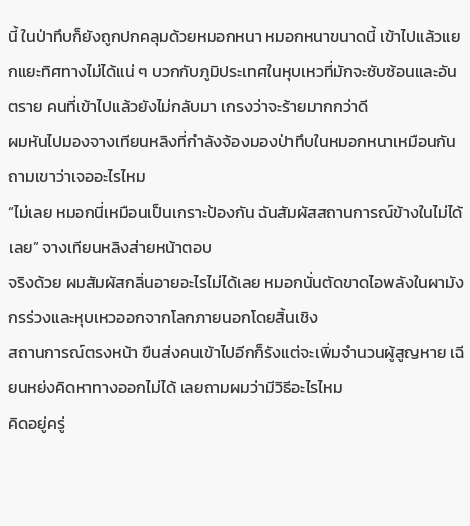นี้ ในป่าทึบก็ยังถูกปกคลุมด้วยหมอกหนา หมอกหนาขนาดนี้ เข้าไปแล้วแยกแยะทิศทางไม่ได้แน่ ๆ บวกกับภูมิประเทศในหุบเหวที่มักจะซับซ้อนและอันตราย คนที่เข้าไปแล้วยังไม่กลับมา เกรงว่าจะร้ายมากกว่าดี
ผมหันไปมองจางเทียนหลิงที่กำลังจ้องมองป่าทึบในหมอกหนาเหมือนกัน ถามเขาว่าเจออะไรไหม
“ไม่เลย หมอกนี่เหมือนเป็นเกราะป้องกัน ฉันสัมผัสสถานการณ์ข้างในไม่ได้เลย” จางเทียนหลิงส่ายหน้าตอบ
จริงด้วย ผมสัมผัสกลิ่นอายอะไรไม่ได้เลย หมอกนั่นตัดขาดไอพลังในผามังกรร่วงและหุบเหวออกจากโลกภายนอกโดยสิ้นเชิง
สถานการณ์ตรงหน้า ขืนส่งคนเข้าไปอีกก็รังแต่จะเพิ่มจำนวนผู้สูญหาย เฉียนหย่งคิดหาทางออกไม่ได้ เลยถามผมว่ามีวิธีอะไรไหม
คิดอยู่ครู่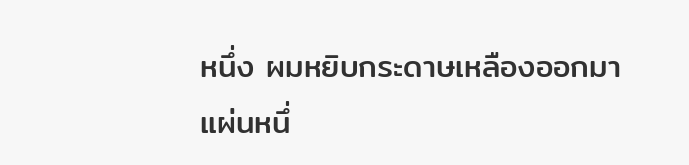หนึ่ง ผมหยิบกระดาษเหลืองออกมาแผ่นหนึ่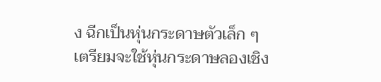ง ฉีกเป็นหุ่นกระดาษตัวเล็ก ๆ เตรียมจะใช้หุ่นกระดาษลองเชิง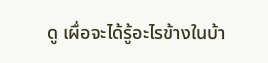ดู เผื่อจะได้รู้อะไรข้างในบ้า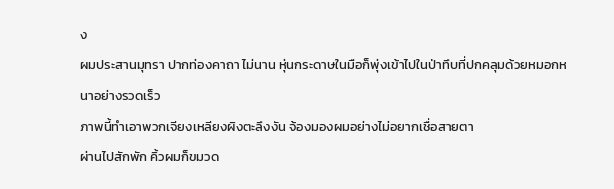ง
ผมประสานมุทรา ปากท่องคาถา ไม่นาน หุ่นกระดาษในมือก็พุ่งเข้าไปในป่าทึบที่ปกคลุมด้วยหมอกหนาอย่างรวดเร็ว
ภาพนี้ทำเอาพวกเจียงเหลียงผิงตะลึงงัน จ้องมองผมอย่างไม่อยากเชื่อสายตา
ผ่านไปสักพัก คิ้วผมก็ขมวด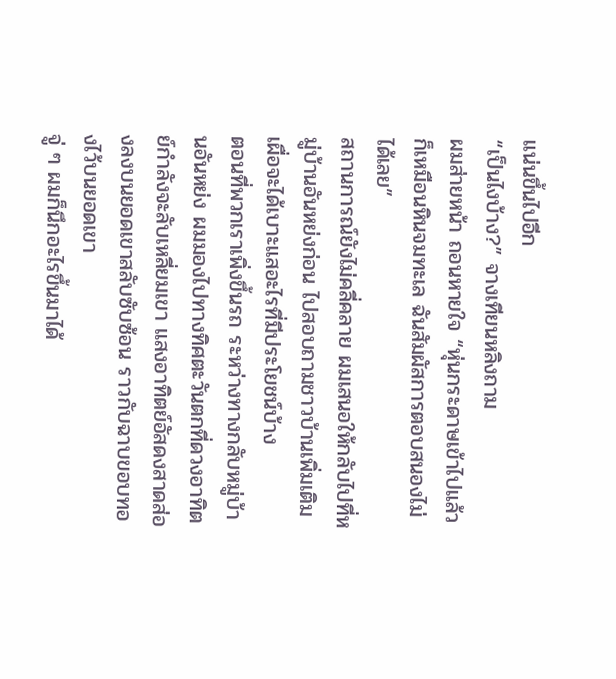แน่นขึ้นไปอีก
“เป็นไงบ้าง?” จางเทียนหลิงถาม
ผมส่ายหน้า ถอนหายใจ “หุ่นกระดาษเข้าไปแล้วก็เหมือนหินจมทะเล ฉันสัมผัสการตอบสนองไม่ได้เลย”
สถานการณ์ยังไม่คลี่คลาย ผมเสนอให้กลับไปที่หมู่บ้านอันหย่งก่อน ไปสอบถามชาวบ้านเพิ่มเติม เผื่อจะได้เบาะแสอะไรที่มีประโยชน์บ้าง
ตอนที่พวกเราเพิ่งขึ้นรถ ระหว่างทางกลับหมู่บ้านอันหย่ง ผมมองไปทางทิศตะวันตกที่ดวงอาทิตย์กำลังจะลับเหลี่ยมเขา แสงอาทิตย์อัสดงสาดส่องลงบนยอดเขาสลับซับซ้อน ราวกับฉาบขอบทองไว้บนยอดเขา
จู่ ๆ ผมก็นึกอะไรขึ้นมาได้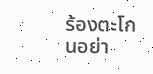ร้องตะโกนอย่า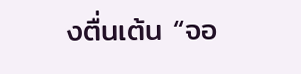งตื่นเต้น “จอ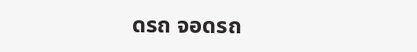ดรถ จอดรถ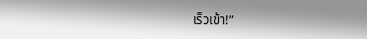เร็วเข้า!”